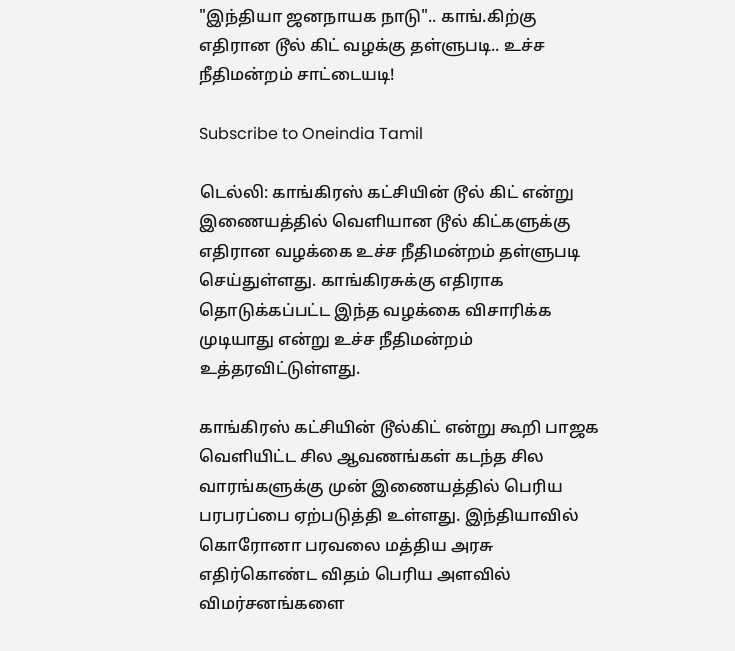"இந்தியா ஜனநாயக நாடு".. காங்.கிற்கு எதிரான டூல் கிட் வழக்கு தள்ளுபடி.. உச்ச நீதிமன்றம் சாட்டையடி!

Subscribe to Oneindia Tamil

டெல்லி: காங்கிரஸ் கட்சியின் டூல் கிட் என்று இணையத்தில் வெளியான டூல் கிட்களுக்கு எதிரான வழக்கை உச்ச நீதிமன்றம் தள்ளுபடி செய்துள்ளது. காங்கிரசுக்கு எதிராக தொடுக்கப்பட்ட இந்த வழக்கை விசாரிக்க முடியாது என்று உச்ச நீதிமன்றம் உத்தரவிட்டுள்ளது.

காங்கிரஸ் கட்சியின் டூல்கிட் என்று கூறி பாஜக வெளியிட்ட சில ஆவணங்கள் கடந்த சில வாரங்களுக்கு முன் இணையத்தில் பெரிய பரபரப்பை ஏற்படுத்தி உள்ளது. இந்தியாவில் கொரோனா பரவலை மத்திய அரசு எதிர்கொண்ட விதம் பெரிய அளவில் விமர்சனங்களை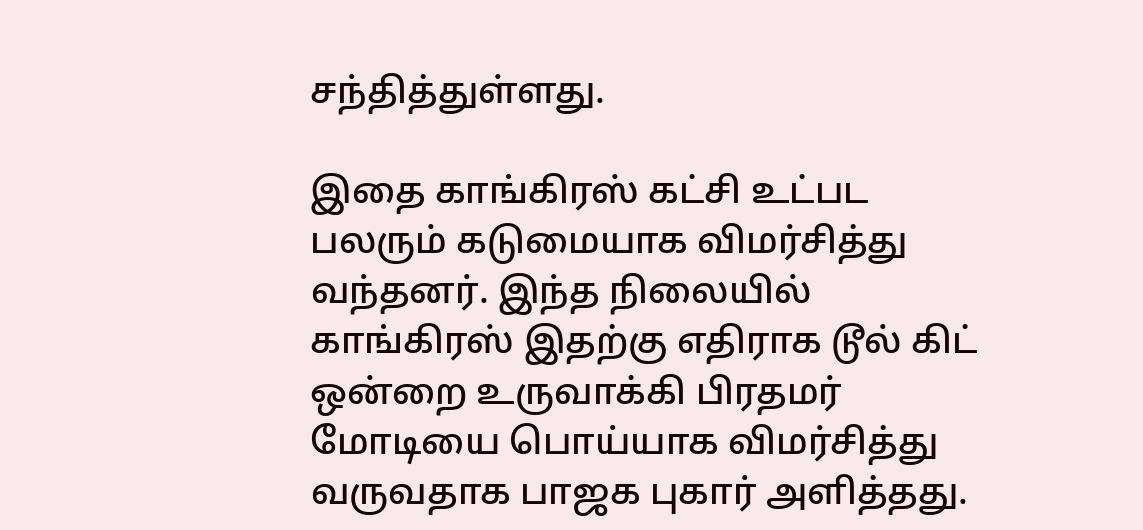சந்தித்துள்ளது.

இதை காங்கிரஸ் கட்சி உட்பட பலரும் கடுமையாக விமர்சித்து வந்தனர். இந்த நிலையில் காங்கிரஸ் இதற்கு எதிராக டூல் கிட் ஒன்றை உருவாக்கி பிரதமர் மோடியை பொய்யாக விமர்சித்து வருவதாக பாஜக புகார் அளித்தது.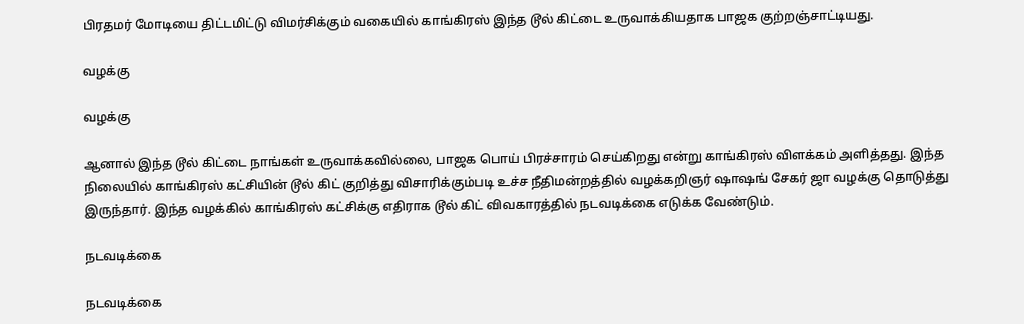பிரதமர் மோடியை திட்டமிட்டு விமர்சிக்கும் வகையில் காங்கிரஸ் இந்த டூல் கிட்டை உருவாக்கியதாக பாஜக குற்றஞ்சாட்டியது.

வழக்கு

வழக்கு

ஆனால் இந்த டூல் கிட்டை நாங்கள் உருவாக்கவில்லை, பாஜக பொய் பிரச்சாரம் செய்கிறது என்று காங்கிரஸ் விளக்கம் அளித்தது. இந்த நிலையில் காங்கிரஸ் கட்சியின் டூல் கிட் குறித்து விசாரிக்கும்படி உச்ச நீதிமன்றத்தில் வழக்கறிஞர் ஷாஷங் சேகர் ஜா வழக்கு தொடுத்து இருந்தார். இந்த வழக்கில் காங்கிரஸ் கட்சிக்கு எதிராக டூல் கிட் விவகாரத்தில் நடவடிக்கை எடுக்க வேண்டும்.

நடவடிக்கை

நடவடிக்கை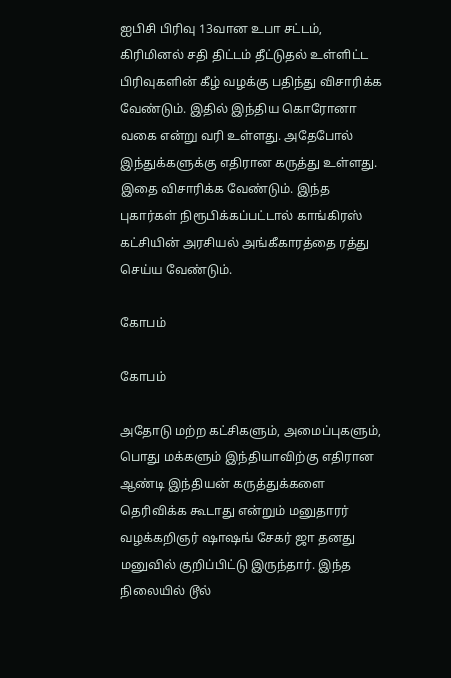ஐபிசி பிரிவு 13வான உபா சட்டம், கிரிமினல் சதி திட்டம் தீட்டுதல் உள்ளிட்ட பிரிவுகளின் கீழ் வழக்கு பதிந்து விசாரிக்க வேண்டும். இதில் இந்திய கொரோனா வகை என்று வரி உள்ளது. அதேபோல் இந்துக்களுக்கு எதிரான கருத்து உள்ளது. இதை விசாரிக்க வேண்டும். இந்த புகார்கள் நிரூபிக்கப்பட்டால் காங்கிரஸ் கட்சியின் அரசியல் அங்கீகாரத்தை ரத்து செய்ய வேண்டும்.

கோபம்

கோபம்

அதோடு மற்ற கட்சிகளும், அமைப்புகளும், பொது மக்களும் இந்தியாவிற்கு எதிரான ஆண்டி இந்தியன் கருத்துக்களை தெரிவிக்க கூடாது என்றும் மனுதாரர் வழக்கறிஞர் ஷாஷங் சேகர் ஜா தனது மனுவில் குறிப்பிட்டு இருந்தார். இந்த நிலையில் டூல்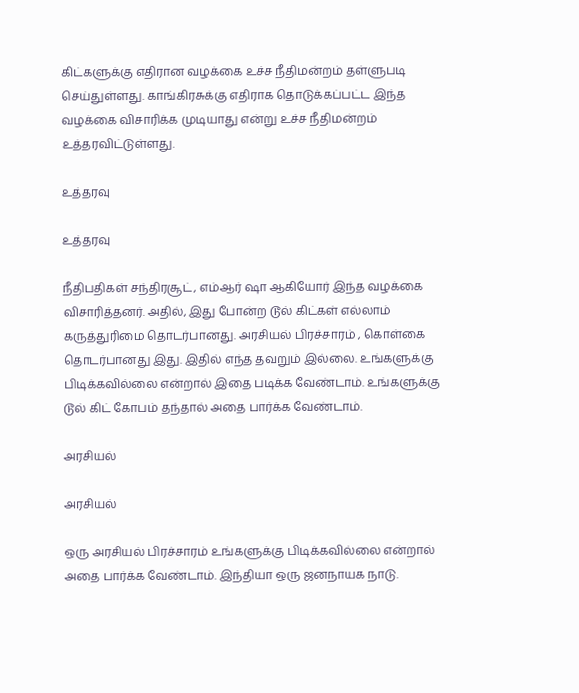கிட்களுக்கு எதிரான வழக்கை உச்ச நீதிமன்றம் தள்ளுபடி செய்துள்ளது. காங்கிரசுக்கு எதிராக தொடுக்கப்பட்ட இந்த வழக்கை விசாரிக்க முடியாது என்று உச்ச நீதிமன்றம் உத்தரவிட்டுள்ளது.

உத்தரவு

உத்தரவு

நீதிபதிகள் சந்திரசூட், எம்ஆர் ஷா ஆகியோர் இந்த வழக்கை விசாரித்தனர். அதில், இது போன்ற டூல் கிட்கள் எல்லாம் கருத்துரிமை தொடர்பானது. அரசியல் பிரச்சாரம் , கொள்கை தொடர்பானது இது. இதில் எந்த தவறும் இல்லை. உங்களுக்கு பிடிக்கவில்லை என்றால் இதை படிக்க வேண்டாம். உங்களுக்கு டூல் கிட் கோபம் தந்தால் அதை பார்க்க வேண்டாம்.

அரசியல்

அரசியல்

ஒரு அரசியல் பிரச்சாரம் உங்களுக்கு பிடிக்கவில்லை என்றால் அதை பார்க்க வேண்டாம். இந்தியா ஒரு ஜனநாயக நாடு.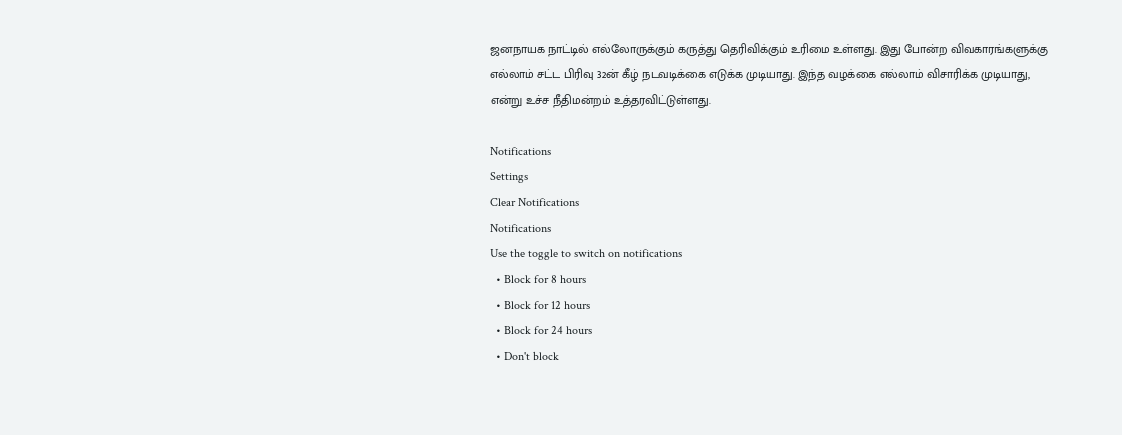ஜனநாயக நாட்டில் எல்லோருக்கும் கருத்து தெரிவிக்கும் உரிமை உள்ளது. இது போன்ற விவகாரங்களுக்கு எல்லாம் சட்ட பிரிவு 32ன் கீழ் நடவடிக்கை எடுக்க முடியாது. இந்த வழக்கை எல்லாம் விசாரிக்க முடியாது, என்று உச்ச நீதிமன்றம் உத்தரவிட்டுள்ளது.

Notifications
Settings
Clear Notifications
Notifications
Use the toggle to switch on notifications
  • Block for 8 hours
  • Block for 12 hours
  • Block for 24 hours
  • Don't block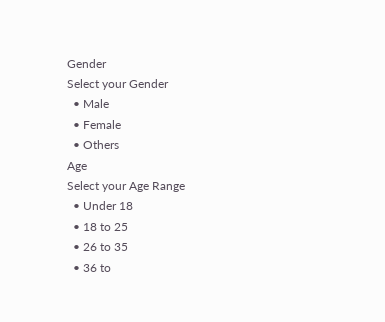Gender
Select your Gender
  • Male
  • Female
  • Others
Age
Select your Age Range
  • Under 18
  • 18 to 25
  • 26 to 35
  • 36 to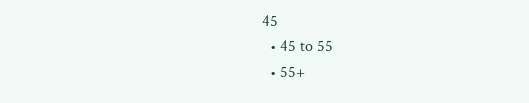45
  • 45 to 55
  • 55+